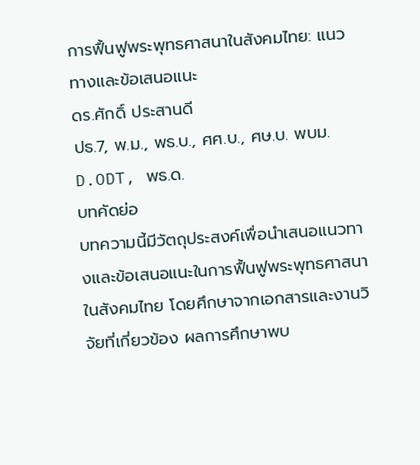การฟื้นฟูพระพุทธศาสนาในสังคมไทย: แนวทางและข้อเสนอแนะ
ดร.ศักดิ์ ประสานดี
ปธ.7, พ.ม., พธ.บ., ศศ.บ., ศษ.บ. พบม. D.ODT, พธ.ด.
บทคัดย่อ
บทความนี้มีวัตถุประสงค์เพื่อนำเสนอแนวทางและข้อเสนอแนะในการฟื้นฟูพระพุทธศาสนาในสังคมไทย โดยศึกษาจากเอกสารและงานวิจัยที่เกี่ยวข้อง ผลการศึกษาพบ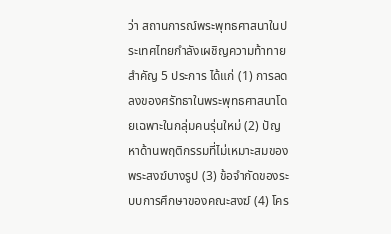ว่า สถานการณ์พระพุทธศาสนาในประเทศไทยกำลังเผชิญความท้าทายสำคัญ 5 ประการ ได้แก่ (1) การลดลงของศรัทธาในพระพุทธศาสนาโดยเฉพาะในกลุ่มคนรุ่นใหม่ (2) ปัญหาด้านพฤติกรรมที่ไม่เหมาะสมของพระสงฆ์บางรูป (3) ข้อจำกัดของระบบการศึกษาของคณะสงฆ์ (4) โคร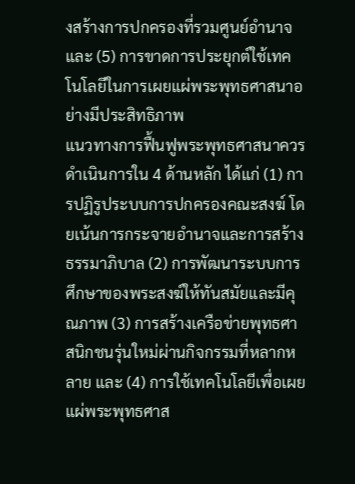งสร้างการปกครองที่รวมศูนย์อำนาจ และ (5) การขาดการประยุกต์ใช้เทคโนโลยีในการเผยแผ่พระพุทธศาสนาอย่างมีประสิทธิภาพ
แนวทางการฟื้นฟูพระพุทธศาสนาควรดำเนินการใน 4 ด้านหลัก ได้แก่ (1) การปฏิรูประบบการปกครองคณะสงฆ์ โดยเน้นการกระจายอำนาจและการสร้างธรรมาภิบาล (2) การพัฒนาระบบการศึกษาของพระสงฆ์ให้ทันสมัยและมีคุณภาพ (3) การสร้างเครือข่ายพุทธศาสนิกชนรุ่นใหม่ผ่านกิจกรรมที่หลากหลาย และ (4) การใช้เทคโนโลยีเพื่อเผยแผ่พระพุทธศาส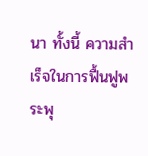นา ทั้งนี้ ความสำเร็จในการฟื้นฟูพระพุ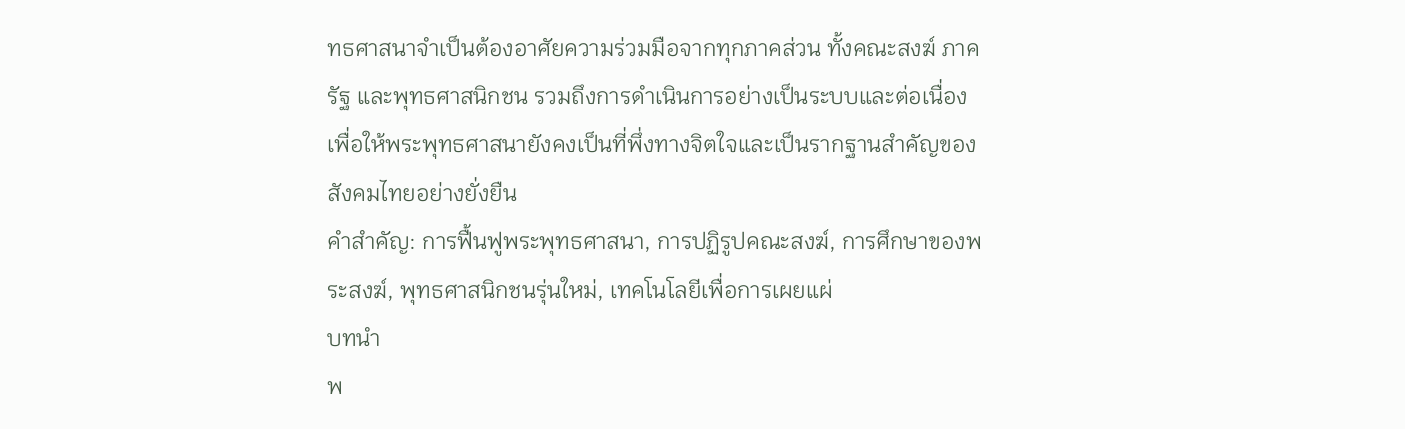ทธศาสนาจำเป็นต้องอาศัยความร่วมมือจากทุกภาคส่วน ทั้งคณะสงฆ์ ภาครัฐ และพุทธศาสนิกชน รวมถึงการดำเนินการอย่างเป็นระบบและต่อเนื่อง เพื่อให้พระพุทธศาสนายังคงเป็นที่พึ่งทางจิตใจและเป็นรากฐานสำคัญของสังคมไทยอย่างยั่งยืน
คำสำคัญ: การฟื้นฟูพระพุทธศาสนา, การปฏิรูปคณะสงฆ์, การศึกษาของพระสงฆ์, พุทธศาสนิกชนรุ่นใหม่, เทคโนโลยีเพื่อการเผยแผ่
บทนำ
พ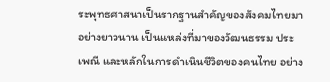ระพุทธศาสนาเป็นรากฐานสำคัญของสังคมไทยมาอย่างยาวนาน เป็นแหล่งที่มาของวัฒนธรรม ประเพณี และหลักในการดำเนินชีวิตของคนไทย อย่าง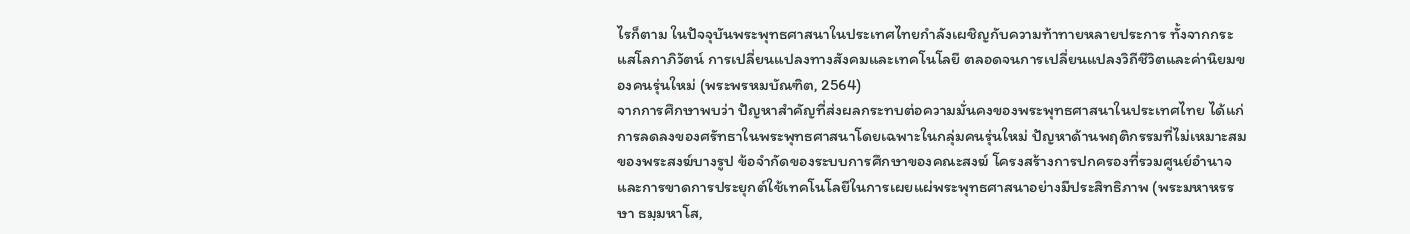ไรก็ตาม ในปัจจุบันพระพุทธศาสนาในประเทศไทยกำลังเผชิญกับความท้าทายหลายประการ ทั้งจากกระแสโลกาภิวัตน์ การเปลี่ยนแปลงทางสังคมและเทคโนโลยี ตลอดจนการเปลี่ยนแปลงวิถีชีวิตและค่านิยมของคนรุ่นใหม่ (พระพรหมบัณฑิต, 2564)
จากการศึกษาพบว่า ปัญหาสำคัญที่ส่งผลกระทบต่อความมั่นคงของพระพุทธศาสนาในประเทศไทย ได้แก่ การลดลงของศรัทธาในพระพุทธศาสนาโดยเฉพาะในกลุ่มคนรุ่นใหม่ ปัญหาด้านพฤติกรรมที่ไม่เหมาะสมของพระสงฆ์บางรูป ข้อจำกัดของระบบการศึกษาของคณะสงฆ์ โครงสร้างการปกครองที่รวมศูนย์อำนาจ และการขาดการประยุกต์ใช้เทคโนโลยีในการเผยแผ่พระพุทธศาสนาอย่างมีประสิทธิภาพ (พระมหาหรรษา ธมฺมหาโส,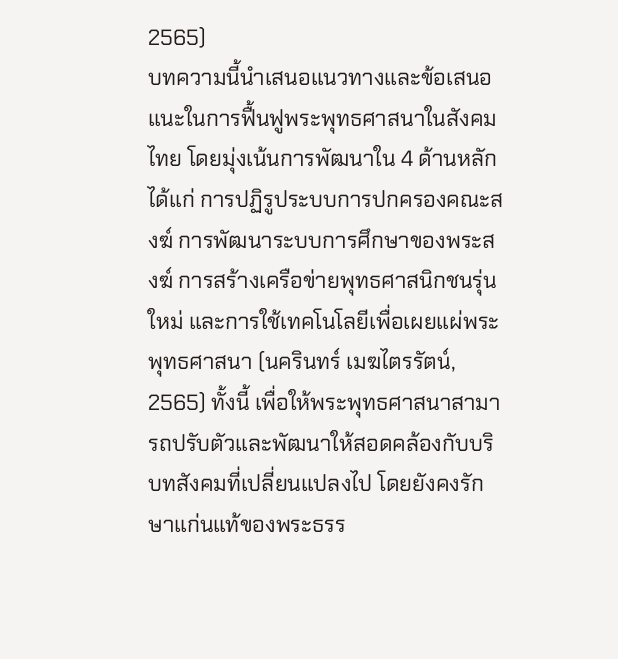2565)
บทความนี้นำเสนอแนวทางและข้อเสนอแนะในการฟื้นฟูพระพุทธศาสนาในสังคมไทย โดยมุ่งเน้นการพัฒนาใน 4 ด้านหลัก ได้แก่ การปฏิรูประบบการปกครองคณะสงฆ์ การพัฒนาระบบการศึกษาของพระสงฆ์ การสร้างเครือข่ายพุทธศาสนิกชนรุ่นใหม่ และการใช้เทคโนโลยีเพื่อเผยแผ่พระพุทธศาสนา (นครินทร์ เมฆไตรรัตน์, 2565) ทั้งนี้ เพื่อให้พระพุทธศาสนาสามารถปรับตัวและพัฒนาให้สอดคล้องกับบริบทสังคมที่เปลี่ยนแปลงไป โดยยังคงรักษาแก่นแท้ของพระธรร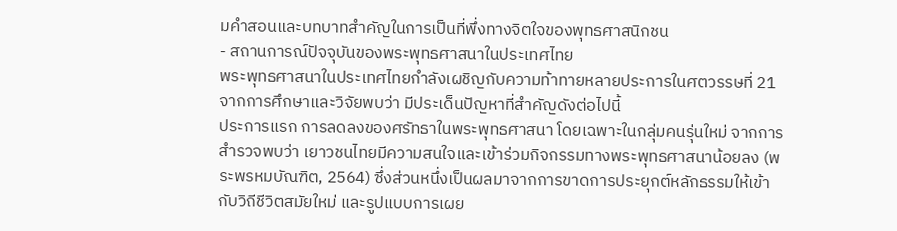มคำสอนและบทบาทสำคัญในการเป็นที่พึ่งทางจิตใจของพุทธศาสนิกชน
- สถานการณ์ปัจจุบันของพระพุทธศาสนาในประเทศไทย
พระพุทธศาสนาในประเทศไทยกำลังเผชิญกับความท้าทายหลายประการในศตวรรษที่ 21 จากการศึกษาและวิจัยพบว่า มีประเด็นปัญหาที่สำคัญดังต่อไปนี้
ประการแรก การลดลงของศรัทธาในพระพุทธศาสนา โดยเฉพาะในกลุ่มคนรุ่นใหม่ จากการสำรวจพบว่า เยาวชนไทยมีความสนใจและเข้าร่วมกิจกรรมทางพระพุทธศาสนาน้อยลง (พระพรหมบัณฑิต, 2564) ซึ่งส่วนหนึ่งเป็นผลมาจากการขาดการประยุกต์หลักธรรมให้เข้ากับวิถีชีวิตสมัยใหม่ และรูปแบบการเผย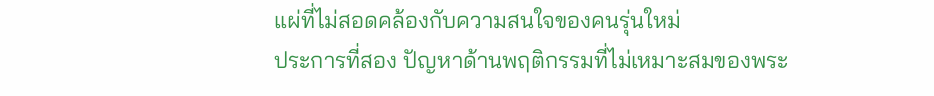แผ่ที่ไม่สอดคล้องกับความสนใจของคนรุ่นใหม่
ประการที่สอง ปัญหาด้านพฤติกรรมที่ไม่เหมาะสมของพระ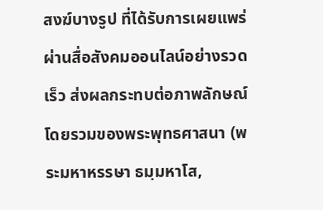สงฆ์บางรูป ที่ได้รับการเผยแพร่ผ่านสื่อสังคมออนไลน์อย่างรวดเร็ว ส่งผลกระทบต่อภาพลักษณ์โดยรวมของพระพุทธศาสนา (พระมหาหรรษา ธมฺมหาโส,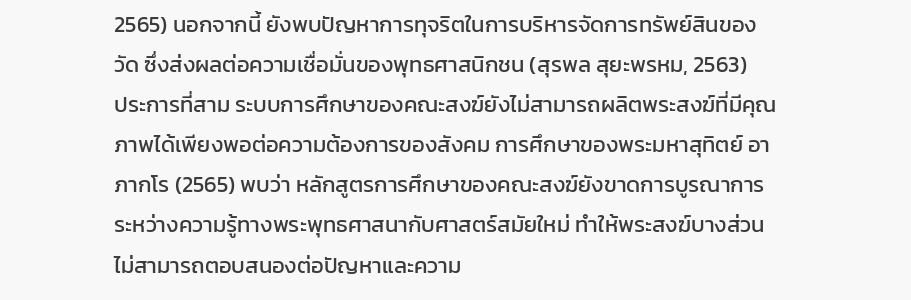2565) นอกจากนี้ ยังพบปัญหาการทุจริตในการบริหารจัดการทรัพย์สินของวัด ซึ่งส่งผลต่อความเชื่อมั่นของพุทธศาสนิกชน (สุรพล สุยะพรหม, 2563)
ประการที่สาม ระบบการศึกษาของคณะสงฆ์ยังไม่สามารถผลิตพระสงฆ์ที่มีคุณภาพได้เพียงพอต่อความต้องการของสังคม การศึกษาของพระมหาสุทิตย์ อาภากโร (2565) พบว่า หลักสูตรการศึกษาของคณะสงฆ์ยังขาดการบูรณาการระหว่างความรู้ทางพระพุทธศาสนากับศาสตร์สมัยใหม่ ทำให้พระสงฆ์บางส่วนไม่สามารถตอบสนองต่อปัญหาและความ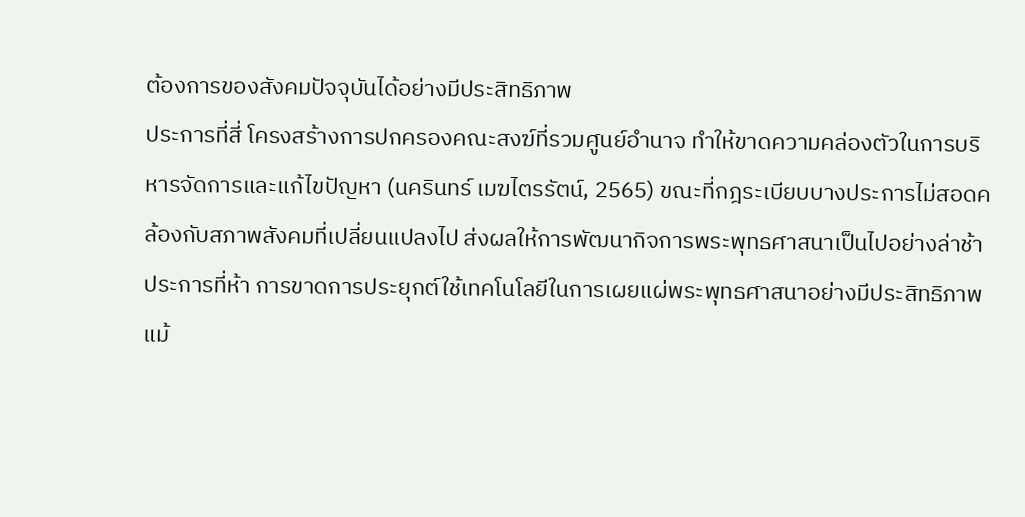ต้องการของสังคมปัจจุบันได้อย่างมีประสิทธิภาพ
ประการที่สี่ โครงสร้างการปกครองคณะสงฆ์ที่รวมศูนย์อำนาจ ทำให้ขาดความคล่องตัวในการบริหารจัดการและแก้ไขปัญหา (นครินทร์ เมฆไตรรัตน์, 2565) ขณะที่กฎระเบียบบางประการไม่สอดคล้องกับสภาพสังคมที่เปลี่ยนแปลงไป ส่งผลให้การพัฒนากิจการพระพุทธศาสนาเป็นไปอย่างล่าช้า
ประการที่ห้า การขาดการประยุกต์ใช้เทคโนโลยีในการเผยแผ่พระพุทธศาสนาอย่างมีประสิทธิภาพ แม้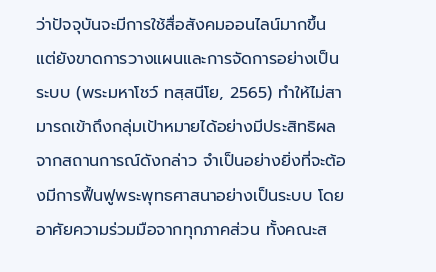ว่าปัจจุบันจะมีการใช้สื่อสังคมออนไลน์มากขึ้น แต่ยังขาดการวางแผนและการจัดการอย่างเป็นระบบ (พระมหาโชว์ ทสฺสนีโย, 2565) ทำให้ไม่สามารถเข้าถึงกลุ่มเป้าหมายได้อย่างมีประสิทธิผล
จากสถานการณ์ดังกล่าว จำเป็นอย่างยิ่งที่จะต้องมีการฟื้นฟูพระพุทธศาสนาอย่างเป็นระบบ โดยอาศัยความร่วมมือจากทุกภาคส่วน ทั้งคณะส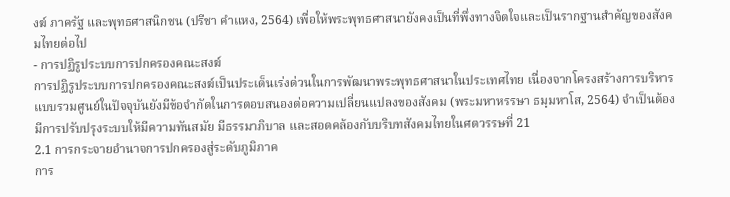งฆ์ ภาครัฐ และพุทธศาสนิกชน (ปรีชา คำแหง, 2564) เพื่อให้พระพุทธศาสนายังคงเป็นที่พึ่งทางจิตใจและเป็นรากฐานสำคัญของสังคมไทยต่อไป
- การปฏิรูประบบการปกครองคณะสงฆ์
การปฏิรูประบบการปกครองคณะสงฆ์เป็นประเด็นเร่งด่วนในการพัฒนาพระพุทธศาสนาในประเทศไทย เนื่องจากโครงสร้างการบริหารแบบรวมศูนย์ในปัจจุบันยังมีข้อจำกัดในการตอบสนองต่อความเปลี่ยนแปลงของสังคม (พระมหาหรรษา ธมฺมหาโส, 2564) จำเป็นต้องมีการปรับปรุงระบบให้มีความทันสมัย มีธรรมาภิบาล และสอดคล้องกับบริบทสังคมไทยในศตวรรษที่ 21
2.1 การกระจายอำนาจการปกครองสู่ระดับภูมิภาค
การ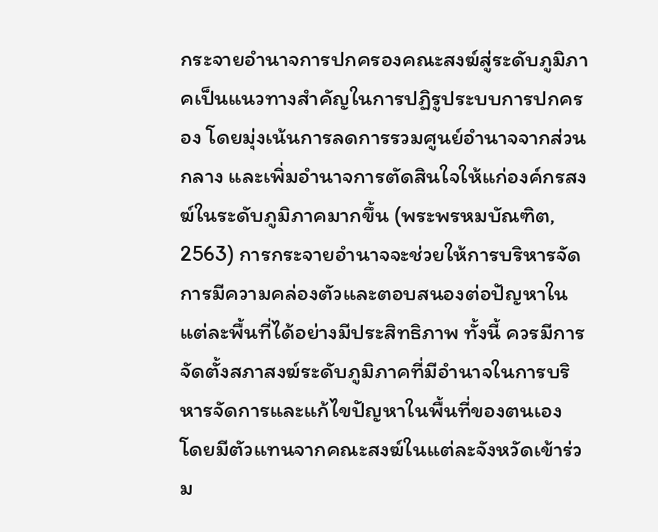กระจายอำนาจการปกครองคณะสงฆ์สู่ระดับภูมิภาคเป็นแนวทางสำคัญในการปฏิรูประบบการปกครอง โดยมุ่งเน้นการลดการรวมศูนย์อำนาจจากส่วนกลาง และเพิ่มอำนาจการตัดสินใจให้แก่องค์กรสงฆ์ในระดับภูมิภาคมากขึ้น (พระพรหมบัณฑิต, 2563) การกระจายอำนาจจะช่วยให้การบริหารจัดการมีความคล่องตัวและตอบสนองต่อปัญหาในแต่ละพื้นที่ได้อย่างมีประสิทธิภาพ ทั้งนี้ ควรมีการจัดตั้งสภาสงฆ์ระดับภูมิภาคที่มีอำนาจในการบริหารจัดการและแก้ไขปัญหาในพื้นที่ของตนเอง โดยมีตัวแทนจากคณะสงฆ์ในแต่ละจังหวัดเข้าร่วม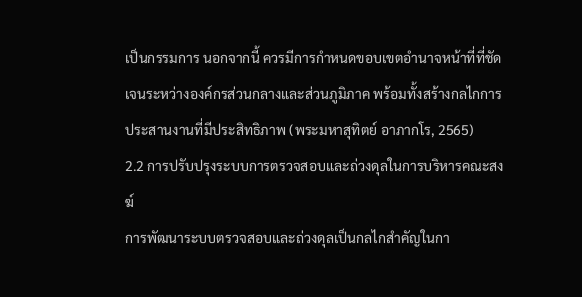เป็นกรรมการ นอกจากนี้ ควรมีการกำหนดขอบเขตอำนาจหน้าที่ที่ชัดเจนระหว่างองค์กรส่วนกลางและส่วนภูมิภาค พร้อมทั้งสร้างกลไกการประสานงานที่มีประสิทธิภาพ (พระมหาสุทิตย์ อาภากโร, 2565)
2.2 การปรับปรุงระบบการตรวจสอบและถ่วงดุลในการบริหารคณะสงฆ์
การพัฒนาระบบตรวจสอบและถ่วงดุลเป็นกลไกสำคัญในกา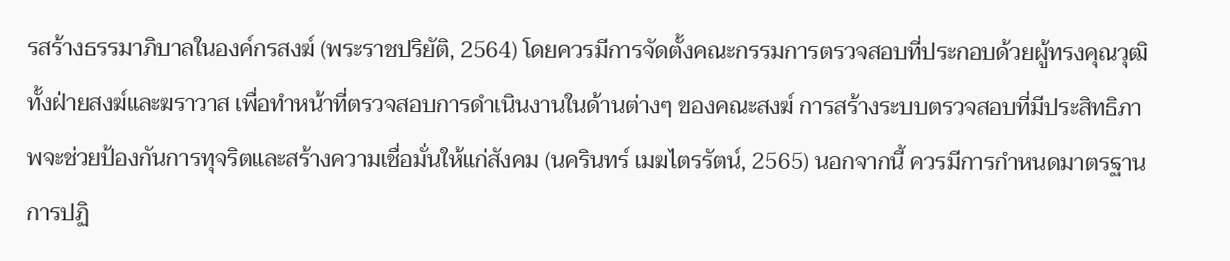รสร้างธรรมาภิบาลในองค์กรสงฆ์ (พระราชปริยัติ, 2564) โดยควรมีการจัดตั้งคณะกรรมการตรวจสอบที่ประกอบด้วยผู้ทรงคุณวุฒิทั้งฝ่ายสงฆ์และฆราวาส เพื่อทำหน้าที่ตรวจสอบการดำเนินงานในด้านต่างๆ ของคณะสงฆ์ การสร้างระบบตรวจสอบที่มีประสิทธิภาพจะช่วยป้องกันการทุจริตและสร้างความเชื่อมั่นให้แก่สังคม (นครินทร์ เมฆไตรรัตน์, 2565) นอกจากนี้ ควรมีการกำหนดมาตรฐานการปฏิ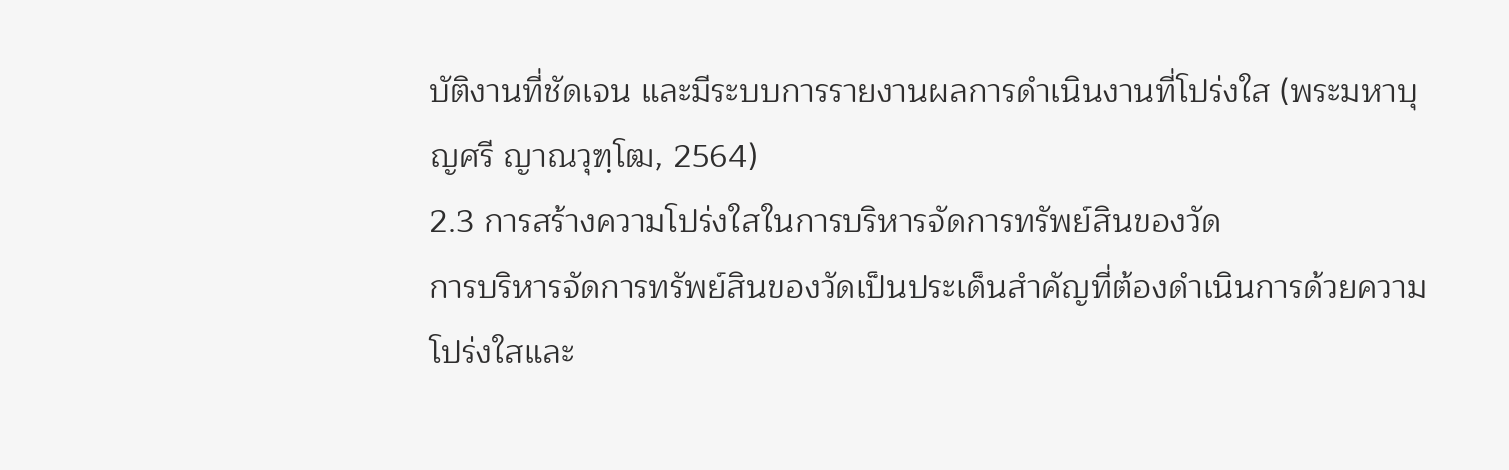บัติงานที่ชัดเจน และมีระบบการรายงานผลการดำเนินงานที่โปร่งใส (พระมหาบุญศรี ญาณวุฑฺโฒ, 2564)
2.3 การสร้างความโปร่งใสในการบริหารจัดการทรัพย์สินของวัด
การบริหารจัดการทรัพย์สินของวัดเป็นประเด็นสำคัญที่ต้องดำเนินการด้วยความโปร่งใสและ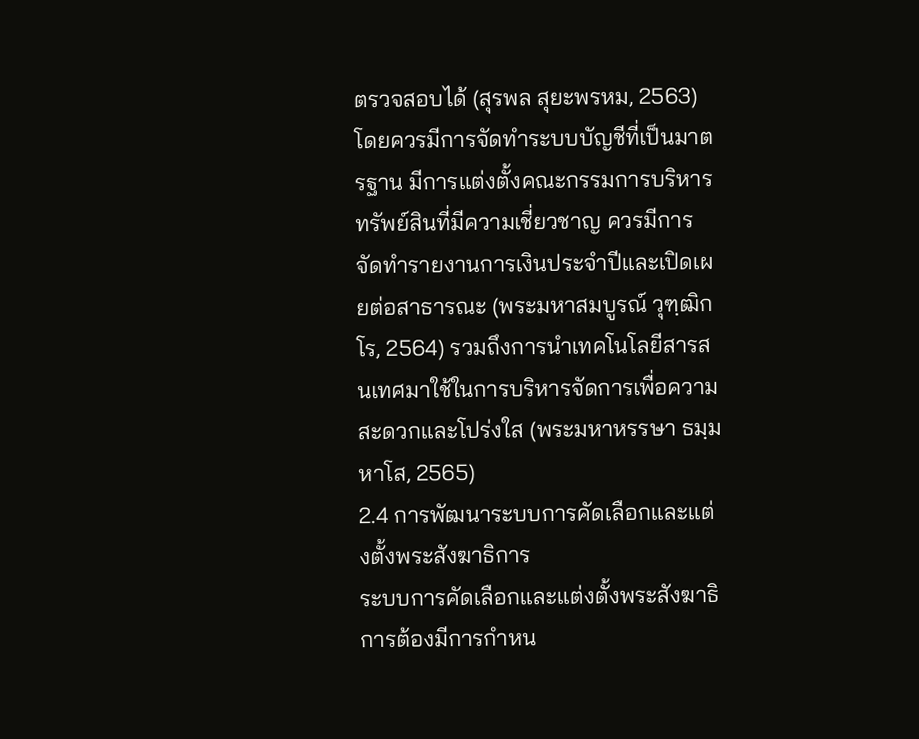ตรวจสอบได้ (สุรพล สุยะพรหม, 2563) โดยควรมีการจัดทำระบบบัญชีที่เป็นมาตรฐาน มีการแต่งตั้งคณะกรรมการบริหารทรัพย์สินที่มีความเชี่ยวชาญ ควรมีการจัดทำรายงานการเงินประจำปีและเปิดเผยต่อสาธารณะ (พระมหาสมบูรณ์ วุฑฺฒิกโร, 2564) รวมถึงการนำเทคโนโลยีสารสนเทศมาใช้ในการบริหารจัดการเพื่อความสะดวกและโปร่งใส (พระมหาหรรษา ธมฺมหาโส, 2565)
2.4 การพัฒนาระบบการคัดเลือกและแต่งตั้งพระสังฆาธิการ
ระบบการคัดเลือกและแต่งตั้งพระสังฆาธิการต้องมีการกำหน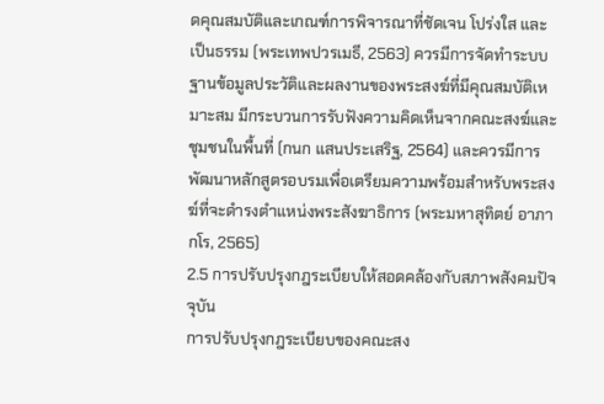ดคุณสมบัติและเกณฑ์การพิจารณาที่ชัดเจน โปร่งใส และเป็นธรรม (พระเทพปวรเมธี, 2563) ควรมีการจัดทำระบบฐานข้อมูลประวัติและผลงานของพระสงฆ์ที่มีคุณสมบัติเหมาะสม มีกระบวนการรับฟังความคิดเห็นจากคณะสงฆ์และชุมชนในพื้นที่ (กนก แสนประเสริฐ, 2564) และควรมีการพัฒนาหลักสูตรอบรมเพื่อเตรียมความพร้อมสำหรับพระสงฆ์ที่จะดำรงตำแหน่งพระสังฆาธิการ (พระมหาสุทิตย์ อาภากโร, 2565)
2.5 การปรับปรุงกฎระเบียบให้สอดคล้องกับสภาพสังคมปัจจุบัน
การปรับปรุงกฎระเบียบของคณะสง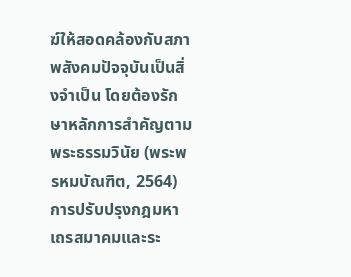ฆ์ให้สอดคล้องกับสภาพสังคมปัจจุบันเป็นสิ่งจำเป็น โดยต้องรักษาหลักการสำคัญตามพระธรรมวินัย (พระพรหมบัณฑิต, 2564) การปรับปรุงกฎมหาเถรสมาคมและระ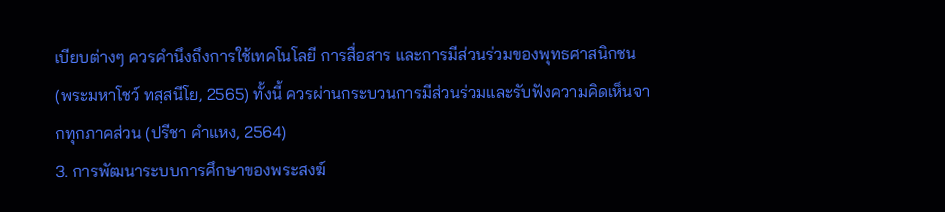เบียบต่างๆ ควรคำนึงถึงการใช้เทคโนโลยี การสื่อสาร และการมีส่วนร่วมของพุทธศาสนิกชน (พระมหาโชว์ ทสฺสนีโย, 2565) ทั้งนี้ ควรผ่านกระบวนการมีส่วนร่วมและรับฟังความคิดเห็นจากทุกภาคส่วน (ปรีชา คำแหง, 2564)
3. การพัฒนาระบบการศึกษาของพระสงฆ์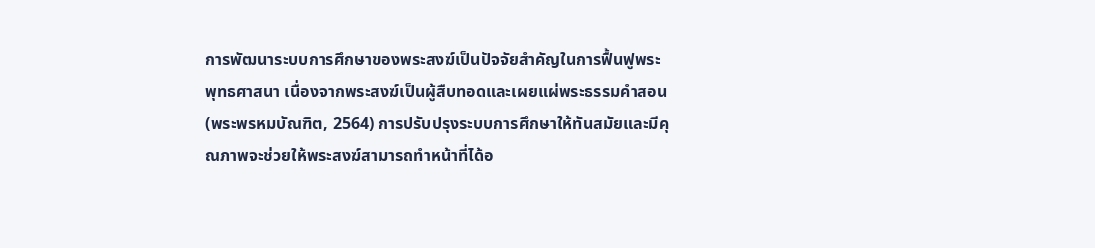การพัฒนาระบบการศึกษาของพระสงฆ์เป็นปัจจัยสำคัญในการฟื้นฟูพระพุทธศาสนา เนื่องจากพระสงฆ์เป็นผู้สืบทอดและเผยแผ่พระธรรมคำสอน (พระพรหมบัณฑิต, 2564) การปรับปรุงระบบการศึกษาให้ทันสมัยและมีคุณภาพจะช่วยให้พระสงฆ์สามารถทำหน้าที่ได้อ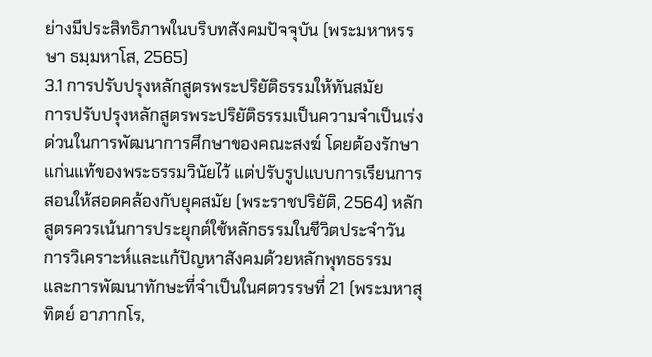ย่างมีประสิทธิภาพในบริบทสังคมปัจจุบัน (พระมหาหรรษา ธมฺมหาโส, 2565)
3.1 การปรับปรุงหลักสูตรพระปริยัติธรรมให้ทันสมัย
การปรับปรุงหลักสูตรพระปริยัติธรรมเป็นความจำเป็นเร่งด่วนในการพัฒนาการศึกษาของคณะสงฆ์ โดยต้องรักษาแก่นแท้ของพระธรรมวินัยไว้ แต่ปรับรูปแบบการเรียนการสอนให้สอดคล้องกับยุคสมัย (พระราชปริยัติ, 2564) หลักสูตรควรเน้นการประยุกต์ใช้หลักธรรมในชีวิตประจำวัน การวิเคราะห์และแก้ปัญหาสังคมด้วยหลักพุทธธรรม และการพัฒนาทักษะที่จำเป็นในศตวรรษที่ 21 (พระมหาสุทิตย์ อาภากโร,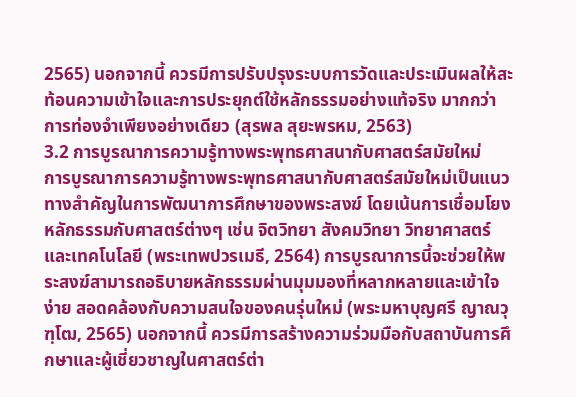2565) นอกจากนี้ ควรมีการปรับปรุงระบบการวัดและประเมินผลให้สะท้อนความเข้าใจและการประยุกต์ใช้หลักธรรมอย่างแท้จริง มากกว่าการท่องจำเพียงอย่างเดียว (สุรพล สุยะพรหม, 2563)
3.2 การบูรณาการความรู้ทางพระพุทธศาสนากับศาสตร์สมัยใหม่
การบูรณาการความรู้ทางพระพุทธศาสนากับศาสตร์สมัยใหม่เป็นแนวทางสำคัญในการพัฒนาการศึกษาของพระสงฆ์ โดยเน้นการเชื่อมโยงหลักธรรมกับศาสตร์ต่างๆ เช่น จิตวิทยา สังคมวิทยา วิทยาศาสตร์ และเทคโนโลยี (พระเทพปวรเมธี, 2564) การบูรณาการนี้จะช่วยให้พระสงฆ์สามารถอธิบายหลักธรรมผ่านมุมมองที่หลากหลายและเข้าใจง่าย สอดคล้องกับความสนใจของคนรุ่นใหม่ (พระมหาบุญศรี ญาณวุฑฺโฒ, 2565) นอกจากนี้ ควรมีการสร้างความร่วมมือกับสถาบันการศึกษาและผู้เชี่ยวชาญในศาสตร์ต่า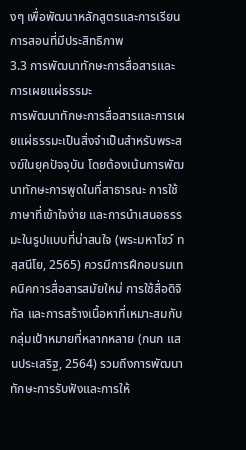งๆ เพื่อพัฒนาหลักสูตรและการเรียนการสอนที่มีประสิทธิภาพ
3.3 การพัฒนาทักษะการสื่อสารและการเผยแผ่ธรรมะ
การพัฒนาทักษะการสื่อสารและการเผยแผ่ธรรมะเป็นสิ่งจำเป็นสำหรับพระสงฆ์ในยุคปัจจุบัน โดยต้องเน้นการพัฒนาทักษะการพูดในที่สาธารณะ การใช้ภาษาที่เข้าใจง่าย และการนำเสนอธรรมะในรูปแบบที่น่าสนใจ (พระมหาโชว์ ทสฺสนีโย, 2565) ควรมีการฝึกอบรมเทคนิคการสื่อสารสมัยใหม่ การใช้สื่อดิจิทัล และการสร้างเนื้อหาที่เหมาะสมกับกลุ่มเป้าหมายที่หลากหลาย (กนก แสนประเสริฐ, 2564) รวมถึงการพัฒนาทักษะการรับฟังและการให้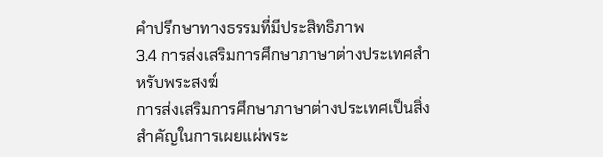คำปรึกษาทางธรรมที่มีประสิทธิภาพ
3.4 การส่งเสริมการศึกษาภาษาต่างประเทศสำหรับพระสงฆ์
การส่งเสริมการศึกษาภาษาต่างประเทศเป็นสิ่งสำคัญในการเผยแผ่พระ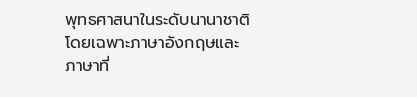พุทธศาสนาในระดับนานาชาติ โดยเฉพาะภาษาอังกฤษและภาษาที่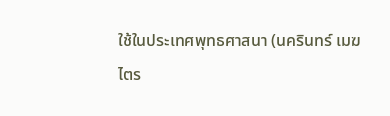ใช้ในประเทศพุทธศาสนา (นครินทร์ เมฆไตร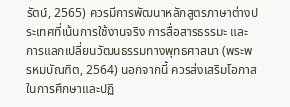รัตน์, 2565) ควรมีการพัฒนาหลักสูตรภาษาต่างประเทศที่เน้นการใช้งานจริง การสื่อสารธรรมะ และการแลกเปลี่ยนวัฒนธรรมทางพุทธศาสนา (พระพรหมบัณฑิต, 2564) นอกจากนี้ ควรส่งเสริมโอกาสในการศึกษาและปฏิ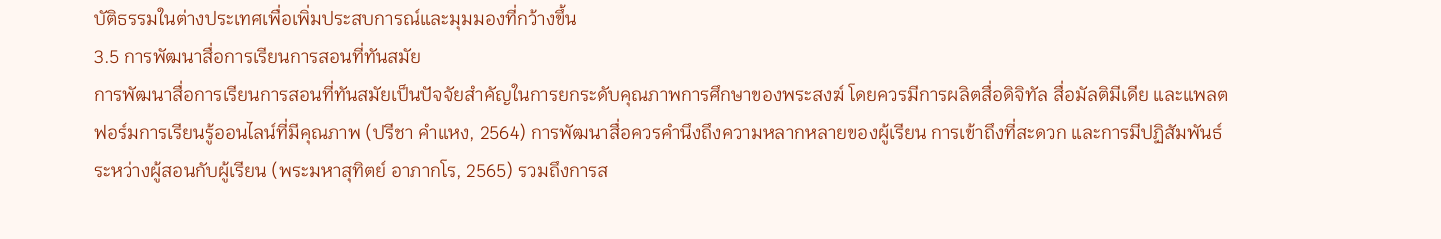บัติธรรมในต่างประเทศเพื่อเพิ่มประสบการณ์และมุมมองที่กว้างขึ้น
3.5 การพัฒนาสื่อการเรียนการสอนที่ทันสมัย
การพัฒนาสื่อการเรียนการสอนที่ทันสมัยเป็นปัจจัยสำคัญในการยกระดับคุณภาพการศึกษาของพระสงฆ์ โดยควรมีการผลิตสื่อดิจิทัล สื่อมัลติมีเดีย และแพลตฟอร์มการเรียนรู้ออนไลน์ที่มีคุณภาพ (ปรีชา คำแหง, 2564) การพัฒนาสื่อควรคำนึงถึงความหลากหลายของผู้เรียน การเข้าถึงที่สะดวก และการมีปฏิสัมพันธ์ระหว่างผู้สอนกับผู้เรียน (พระมหาสุทิตย์ อาภากโร, 2565) รวมถึงการส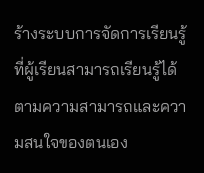ร้างระบบการจัดการเรียนรู้ที่ผู้เรียนสามารถเรียนรู้ได้ตามความสามารถและความสนใจของตนเอง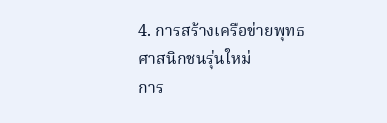4. การสร้างเครือข่ายพุทธศาสนิกชนรุ่นใหม่
การ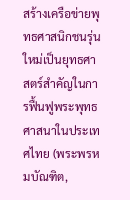สร้างเครือข่ายพุทธศาสนิกชนรุ่นใหม่เป็นยุทธศาสตร์สำคัญในการฟื้นฟูพระพุทธศาสนาในประเทศไทย (พระพรหมบัณฑิต,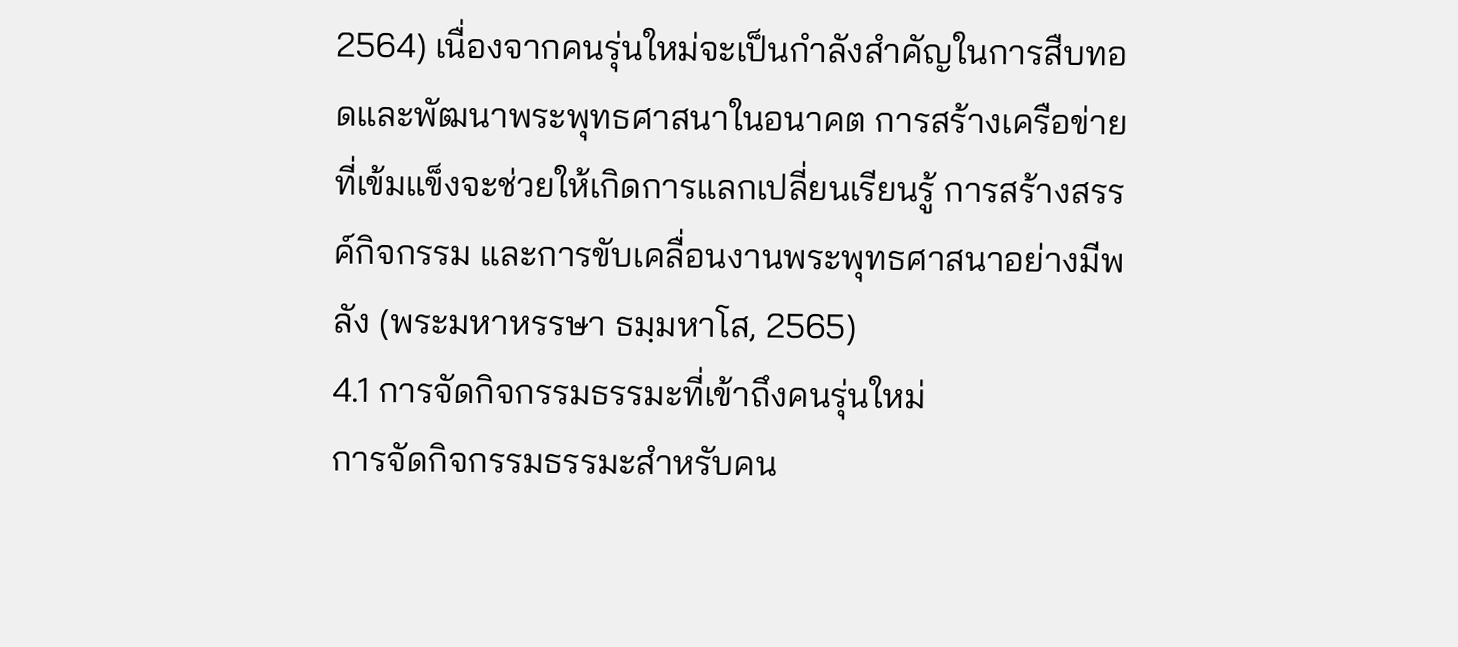2564) เนื่องจากคนรุ่นใหม่จะเป็นกำลังสำคัญในการสืบทอดและพัฒนาพระพุทธศาสนาในอนาคต การสร้างเครือข่ายที่เข้มแข็งจะช่วยให้เกิดการแลกเปลี่ยนเรียนรู้ การสร้างสรรค์กิจกรรม และการขับเคลื่อนงานพระพุทธศาสนาอย่างมีพลัง (พระมหาหรรษา ธมฺมหาโส, 2565)
4.1 การจัดกิจกรรมธรรมะที่เข้าถึงคนรุ่นใหม่
การจัดกิจกรรมธรรมะสำหรับคน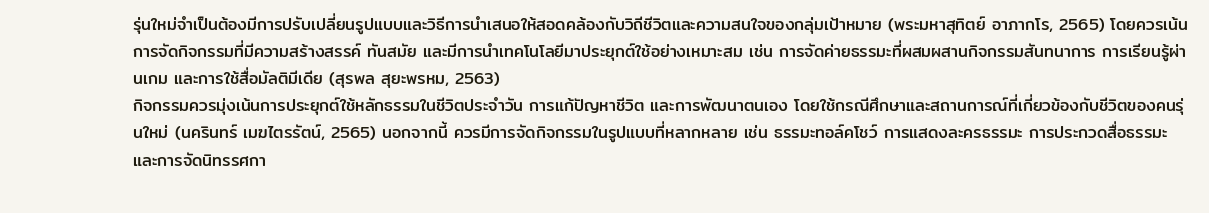รุ่นใหม่จำเป็นต้องมีการปรับเปลี่ยนรูปแบบและวิธีการนำเสนอให้สอดคล้องกับวิถีชีวิตและความสนใจของกลุ่มเป้าหมาย (พระมหาสุทิตย์ อาภากโร, 2565) โดยควรเน้นการจัดกิจกรรมที่มีความสร้างสรรค์ ทันสมัย และมีการนำเทคโนโลยีมาประยุกต์ใช้อย่างเหมาะสม เช่น การจัดค่ายธรรมะที่ผสมผสานกิจกรรมสันทนาการ การเรียนรู้ผ่านเกม และการใช้สื่อมัลติมีเดีย (สุรพล สุยะพรหม, 2563)
กิจกรรมควรมุ่งเน้นการประยุกต์ใช้หลักธรรมในชีวิตประจำวัน การแก้ปัญหาชีวิต และการพัฒนาตนเอง โดยใช้กรณีศึกษาและสถานการณ์ที่เกี่ยวข้องกับชีวิตของคนรุ่นใหม่ (นครินทร์ เมฆไตรรัตน์, 2565) นอกจากนี้ ควรมีการจัดกิจกรรมในรูปแบบที่หลากหลาย เช่น ธรรมะทอล์คโชว์ การแสดงละครธรรมะ การประกวดสื่อธรรมะ และการจัดนิทรรศกา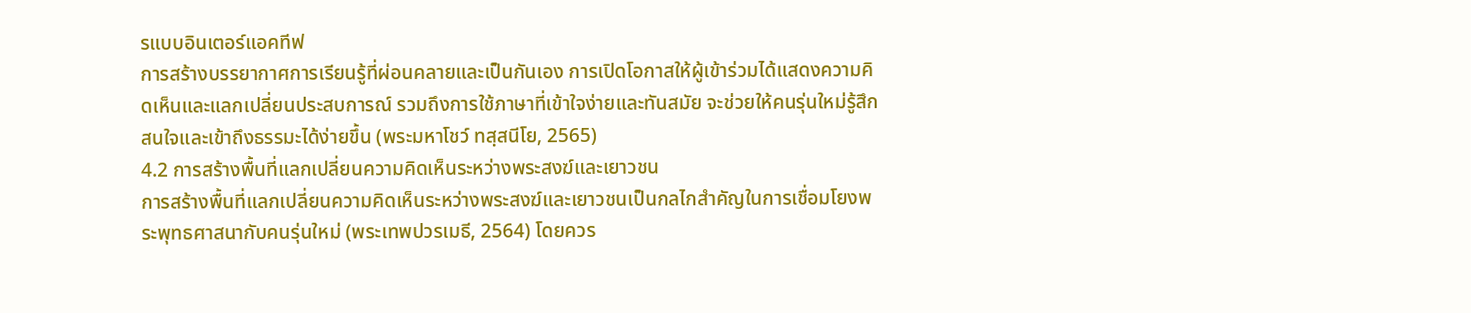รแบบอินเตอร์แอคทีฟ
การสร้างบรรยากาศการเรียนรู้ที่ผ่อนคลายและเป็นกันเอง การเปิดโอกาสให้ผู้เข้าร่วมได้แสดงความคิดเห็นและแลกเปลี่ยนประสบการณ์ รวมถึงการใช้ภาษาที่เข้าใจง่ายและทันสมัย จะช่วยให้คนรุ่นใหม่รู้สึกสนใจและเข้าถึงธรรมะได้ง่ายขึ้น (พระมหาโชว์ ทสฺสนีโย, 2565)
4.2 การสร้างพื้นที่แลกเปลี่ยนความคิดเห็นระหว่างพระสงฆ์และเยาวชน
การสร้างพื้นที่แลกเปลี่ยนความคิดเห็นระหว่างพระสงฆ์และเยาวชนเป็นกลไกสำคัญในการเชื่อมโยงพระพุทธศาสนากับคนรุ่นใหม่ (พระเทพปวรเมธี, 2564) โดยควร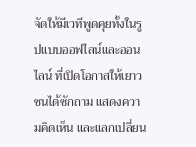จัดให้มีเวทีพูดคุยทั้งในรูปแบบออฟไลน์และออนไลน์ ที่เปิดโอกาสให้เยาวชนได้ซักถาม แสดงความคิดเห็น และแลกเปลี่ยน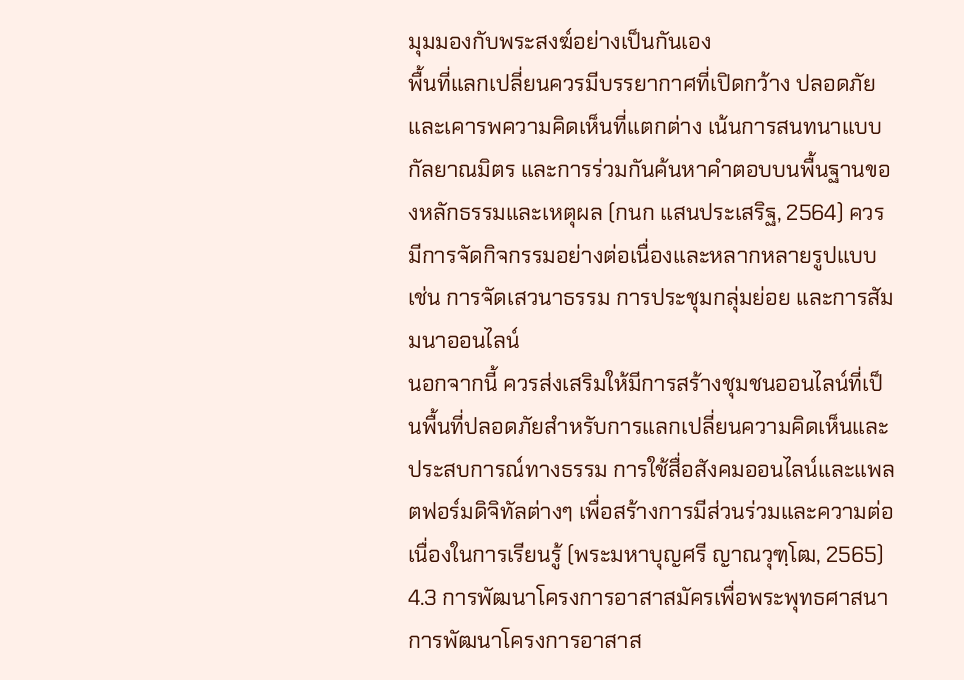มุมมองกับพระสงฆ์อย่างเป็นกันเอง
พื้นที่แลกเปลี่ยนควรมีบรรยากาศที่เปิดกว้าง ปลอดภัย และเคารพความคิดเห็นที่แตกต่าง เน้นการสนทนาแบบกัลยาณมิตร และการร่วมกันค้นหาคำตอบบนพื้นฐานของหลักธรรมและเหตุผล (กนก แสนประเสริฐ, 2564) ควรมีการจัดกิจกรรมอย่างต่อเนื่องและหลากหลายรูปแบบ เช่น การจัดเสวนาธรรม การประชุมกลุ่มย่อย และการสัมมนาออนไลน์
นอกจากนี้ ควรส่งเสริมให้มีการสร้างชุมชนออนไลน์ที่เป็นพื้นที่ปลอดภัยสำหรับการแลกเปลี่ยนความคิดเห็นและประสบการณ์ทางธรรม การใช้สื่อสังคมออนไลน์และแพลตฟอร์มดิจิทัลต่างๆ เพื่อสร้างการมีส่วนร่วมและความต่อเนื่องในการเรียนรู้ (พระมหาบุญศรี ญาณวุฑฺโฒ, 2565)
4.3 การพัฒนาโครงการอาสาสมัครเพื่อพระพุทธศาสนา
การพัฒนาโครงการอาสาส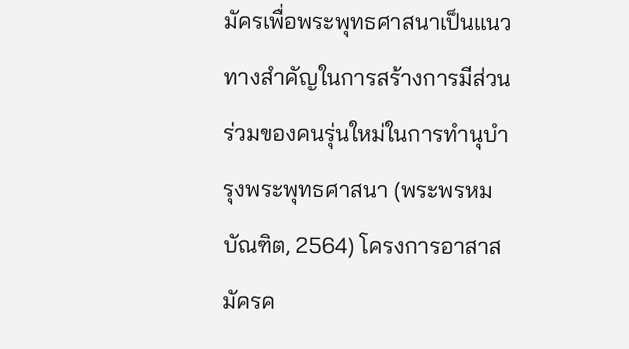มัครเพื่อพระพุทธศาสนาเป็นแนวทางสำคัญในการสร้างการมีส่วนร่วมของคนรุ่นใหม่ในการทำนุบำรุงพระพุทธศาสนา (พระพรหมบัณฑิต, 2564) โครงการอาสาสมัครค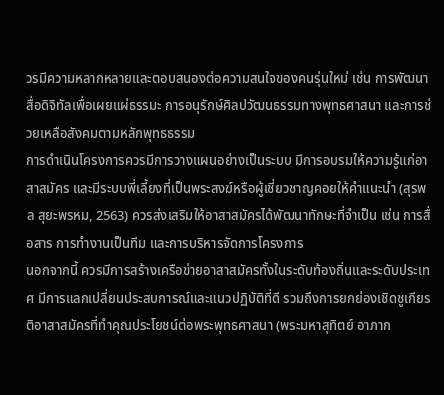วรมีความหลากหลายและตอบสนองต่อความสนใจของคนรุ่นใหม่ เช่น การพัฒนาสื่อดิจิทัลเพื่อเผยแผ่ธรรมะ การอนุรักษ์ศิลปวัฒนธรรมทางพุทธศาสนา และการช่วยเหลือสังคมตามหลักพุทธธรรม
การดำเนินโครงการควรมีการวางแผนอย่างเป็นระบบ มีการอบรมให้ความรู้แก่อาสาสมัคร และมีระบบพี่เลี้ยงที่เป็นพระสงฆ์หรือผู้เชี่ยวชาญคอยให้คำแนะนำ (สุรพล สุยะพรหม, 2563) ควรส่งเสริมให้อาสาสมัครได้พัฒนาทักษะที่จำเป็น เช่น การสื่อสาร การทำงานเป็นทีม และการบริหารจัดการโครงการ
นอกจากนี้ ควรมีการสร้างเครือข่ายอาสาสมัครทั้งในระดับท้องถิ่นและระดับประเทศ มีการแลกเปลี่ยนประสบการณ์และแนวปฏิบัติที่ดี รวมถึงการยกย่องเชิดชูเกียรติอาสาสมัครที่ทำคุณประโยชน์ต่อพระพุทธศาสนา (พระมหาสุทิตย์ อาภาก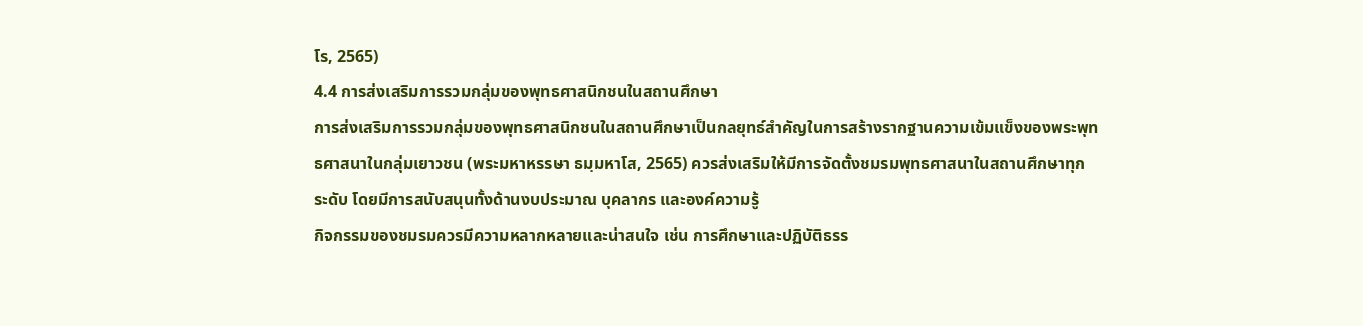โร, 2565)
4.4 การส่งเสริมการรวมกลุ่มของพุทธศาสนิกชนในสถานศึกษา
การส่งเสริมการรวมกลุ่มของพุทธศาสนิกชนในสถานศึกษาเป็นกลยุทธ์สำคัญในการสร้างรากฐานความเข้มแข็งของพระพุทธศาสนาในกลุ่มเยาวชน (พระมหาหรรษา ธมฺมหาโส, 2565) ควรส่งเสริมให้มีการจัดตั้งชมรมพุทธศาสนาในสถานศึกษาทุกระดับ โดยมีการสนับสนุนทั้งด้านงบประมาณ บุคลากร และองค์ความรู้
กิจกรรมของชมรมควรมีความหลากหลายและน่าสนใจ เช่น การศึกษาและปฏิบัติธรร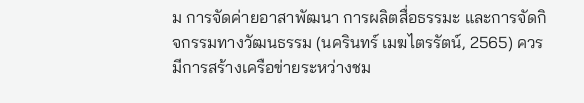ม การจัดค่ายอาสาพัฒนา การผลิตสื่อธรรมะ และการจัดกิจกรรมทางวัฒนธรรม (นครินทร์ เมฆไตรรัตน์, 2565) ควรมีการสร้างเครือข่ายระหว่างชม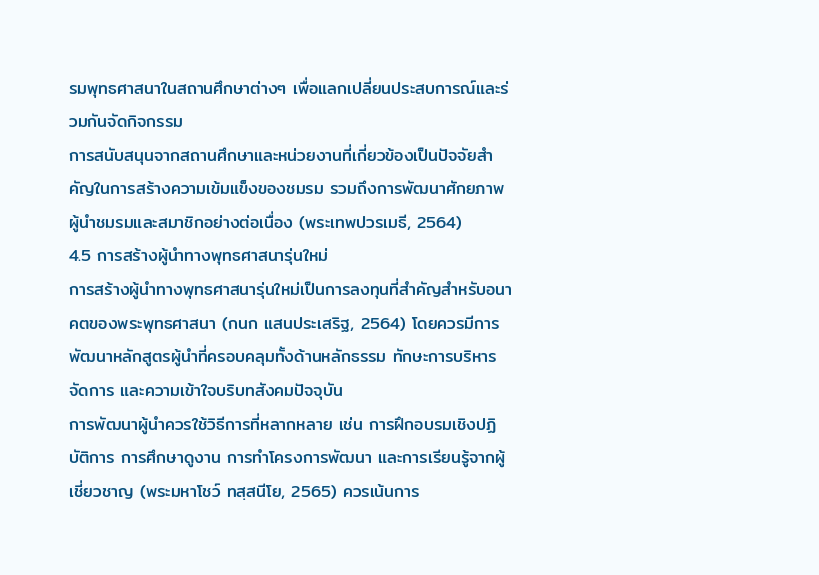รมพุทธศาสนาในสถานศึกษาต่างๆ เพื่อแลกเปลี่ยนประสบการณ์และร่วมกันจัดกิจกรรม
การสนับสนุนจากสถานศึกษาและหน่วยงานที่เกี่ยวข้องเป็นปัจจัยสำคัญในการสร้างความเข้มแข็งของชมรม รวมถึงการพัฒนาศักยภาพผู้นำชมรมและสมาชิกอย่างต่อเนื่อง (พระเทพปวรเมธี, 2564)
4.5 การสร้างผู้นำทางพุทธศาสนารุ่นใหม่
การสร้างผู้นำทางพุทธศาสนารุ่นใหม่เป็นการลงทุนที่สำคัญสำหรับอนาคตของพระพุทธศาสนา (กนก แสนประเสริฐ, 2564) โดยควรมีการพัฒนาหลักสูตรผู้นำที่ครอบคลุมทั้งด้านหลักธรรม ทักษะการบริหารจัดการ และความเข้าใจบริบทสังคมปัจจุบัน
การพัฒนาผู้นำควรใช้วิธีการที่หลากหลาย เช่น การฝึกอบรมเชิงปฏิบัติการ การศึกษาดูงาน การทำโครงการพัฒนา และการเรียนรู้จากผู้เชี่ยวชาญ (พระมหาโชว์ ทสฺสนีโย, 2565) ควรเน้นการ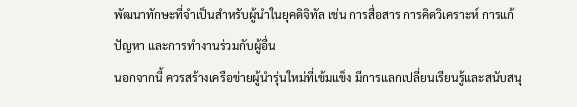พัฒนาทักษะที่จำเป็นสำหรับผู้นำในยุคดิจิทัล เช่น การสื่อสาร การคิดวิเคราะห์ การแก้ปัญหา และการทำงานร่วมกับผู้อื่น
นอกจากนี้ ควรสร้างเครือข่ายผู้นำรุ่นใหม่ที่เข้มแข็ง มีการแลกเปลี่ยนเรียนรู้และสนับสนุ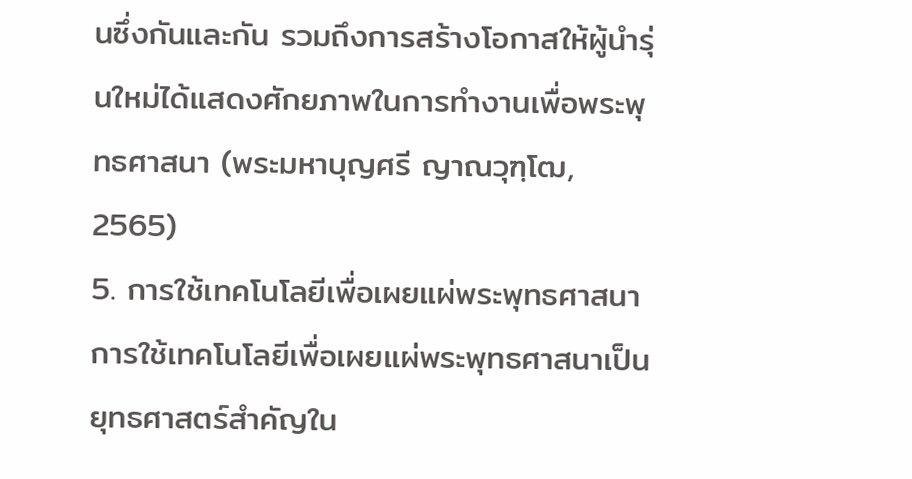นซึ่งกันและกัน รวมถึงการสร้างโอกาสให้ผู้นำรุ่นใหม่ได้แสดงศักยภาพในการทำงานเพื่อพระพุทธศาสนา (พระมหาบุญศรี ญาณวุฑฺโฒ, 2565)
5. การใช้เทคโนโลยีเพื่อเผยแผ่พระพุทธศาสนา
การใช้เทคโนโลยีเพื่อเผยแผ่พระพุทธศาสนาเป็นยุทธศาสตร์สำคัญใน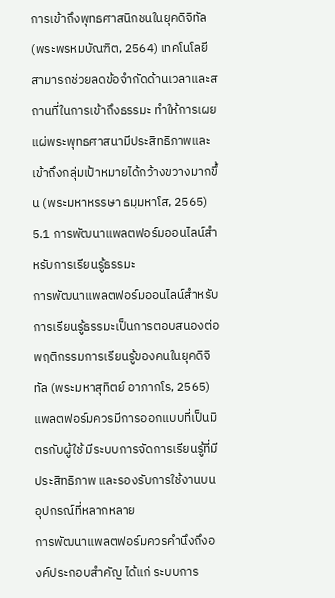การเข้าถึงพุทธศาสนิกชนในยุคดิจิทัล (พระพรหมบัณฑิต, 2564) เทคโนโลยีสามารถช่วยลดข้อจำกัดด้านเวลาและสถานที่ในการเข้าถึงธรรมะ ทำให้การเผยแผ่พระพุทธศาสนามีประสิทธิภาพและเข้าถึงกลุ่มเป้าหมายได้กว้างขวางมากขึ้น (พระมหาหรรษา ธมฺมหาโส, 2565)
5.1 การพัฒนาแพลตฟอร์มออนไลน์สำหรับการเรียนรู้ธรรมะ
การพัฒนาแพลตฟอร์มออนไลน์สำหรับการเรียนรู้ธรรมะเป็นการตอบสนองต่อพฤติกรรมการเรียนรู้ของคนในยุคดิจิทัล (พระมหาสุทิตย์ อาภากโร, 2565) แพลตฟอร์มควรมีการออกแบบที่เป็นมิตรกับผู้ใช้ มีระบบการจัดการเรียนรู้ที่มีประสิทธิภาพ และรองรับการใช้งานบนอุปกรณ์ที่หลากหลาย
การพัฒนาแพลตฟอร์มควรคำนึงถึงองค์ประกอบสำคัญ ได้แก่ ระบบการ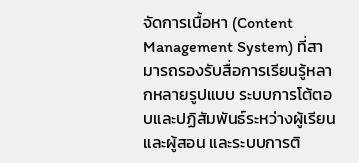จัดการเนื้อหา (Content Management System) ที่สามารถรองรับสื่อการเรียนรู้หลากหลายรูปแบบ ระบบการโต้ตอบและปฏิสัมพันธ์ระหว่างผู้เรียนและผู้สอน และระบบการติ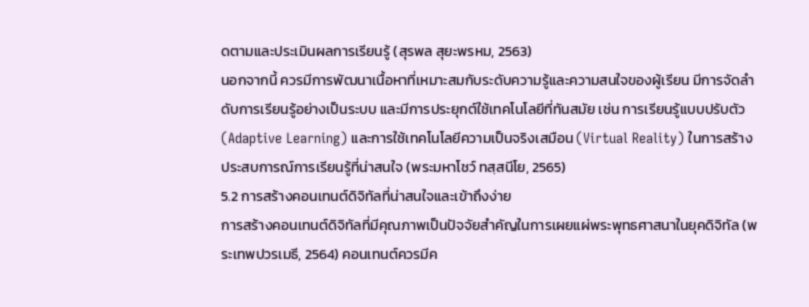ดตามและประเมินผลการเรียนรู้ (สุรพล สุยะพรหม, 2563)
นอกจากนี้ ควรมีการพัฒนาเนื้อหาที่เหมาะสมกับระดับความรู้และความสนใจของผู้เรียน มีการจัดลำดับการเรียนรู้อย่างเป็นระบบ และมีการประยุกต์ใช้เทคโนโลยีที่ทันสมัย เช่น การเรียนรู้แบบปรับตัว (Adaptive Learning) และการใช้เทคโนโลยีความเป็นจริงเสมือน (Virtual Reality) ในการสร้างประสบการณ์การเรียนรู้ที่น่าสนใจ (พระมหาโชว์ ทสฺสนีโย, 2565)
5.2 การสร้างคอนเทนต์ดิจิทัลที่น่าสนใจและเข้าถึงง่าย
การสร้างคอนเทนต์ดิจิทัลที่มีคุณภาพเป็นปัจจัยสำคัญในการเผยแผ่พระพุทธศาสนาในยุคดิจิทัล (พระเทพปวรเมธี, 2564) คอนเทนต์ควรมีค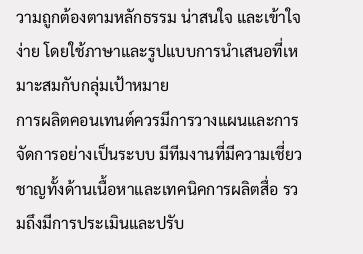วามถูกต้องตามหลักธรรม น่าสนใจ และเข้าใจง่าย โดยใช้ภาษาและรูปแบบการนำเสนอที่เหมาะสมกับกลุ่มเป้าหมาย
การผลิตคอนเทนต์ควรมีการวางแผนและการจัดการอย่างเป็นระบบ มีทีมงานที่มีความเชี่ยวชาญทั้งด้านเนื้อหาและเทคนิคการผลิตสื่อ รวมถึงมีการประเมินและปรับ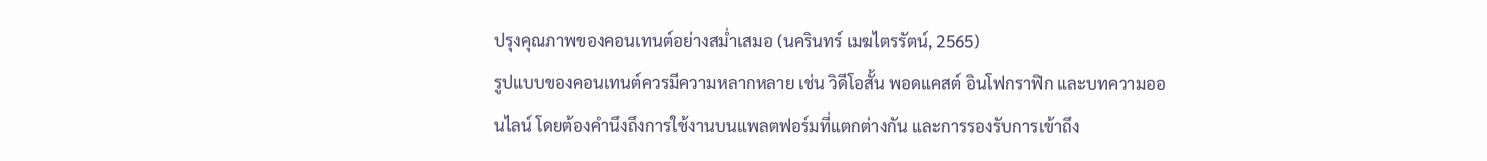ปรุงคุณภาพของคอนเทนต์อย่างสม่ำเสมอ (นครินทร์ เมฆไตรรัตน์, 2565)
รูปแบบของคอนเทนต์ควรมีความหลากหลาย เช่น วิดีโอสั้น พอดแคสต์ อินโฟกราฟิก และบทความออนไลน์ โดยต้องคำนึงถึงการใช้งานบนแพลตฟอร์มที่แตกต่างกัน และการรองรับการเข้าถึง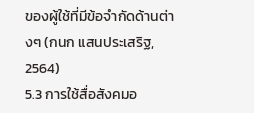ของผู้ใช้ที่มีข้อจำกัดด้านต่างๆ (กนก แสนประเสริฐ, 2564)
5.3 การใช้สื่อสังคมอ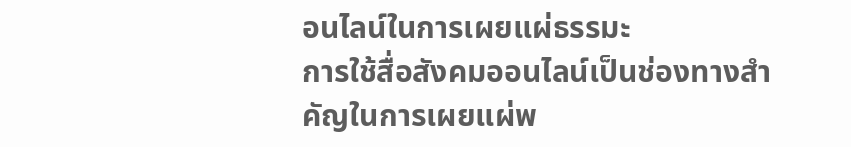อนไลน์ในการเผยแผ่ธรรมะ
การใช้สื่อสังคมออนไลน์เป็นช่องทางสำคัญในการเผยแผ่พ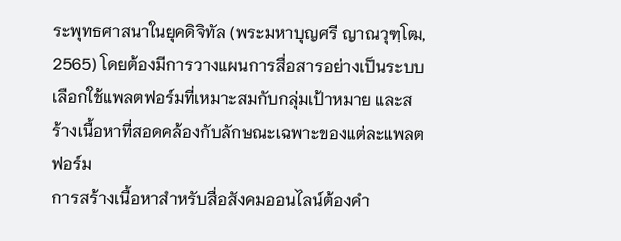ระพุทธศาสนาในยุคดิจิทัล (พระมหาบุญศรี ญาณวุฑฺโฒ, 2565) โดยต้องมีการวางแผนการสื่อสารอย่างเป็นระบบ เลือกใช้แพลตฟอร์มที่เหมาะสมกับกลุ่มเป้าหมาย และสร้างเนื้อหาที่สอดคล้องกับลักษณะเฉพาะของแต่ละแพลตฟอร์ม
การสร้างเนื้อหาสำหรับสื่อสังคมออนไลน์ต้องคำ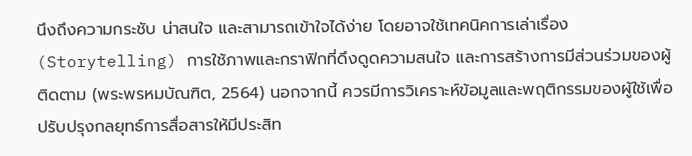นึงถึงความกระชับ น่าสนใจ และสามารถเข้าใจได้ง่าย โดยอาจใช้เทคนิคการเล่าเรื่อง (Storytelling) การใช้ภาพและกราฟิกที่ดึงดูดความสนใจ และการสร้างการมีส่วนร่วมของผู้ติดตาม (พระพรหมบัณฑิต, 2564) นอกจากนี้ ควรมีการวิเคราะห์ข้อมูลและพฤติกรรมของผู้ใช้เพื่อปรับปรุงกลยุทธ์การสื่อสารให้มีประสิท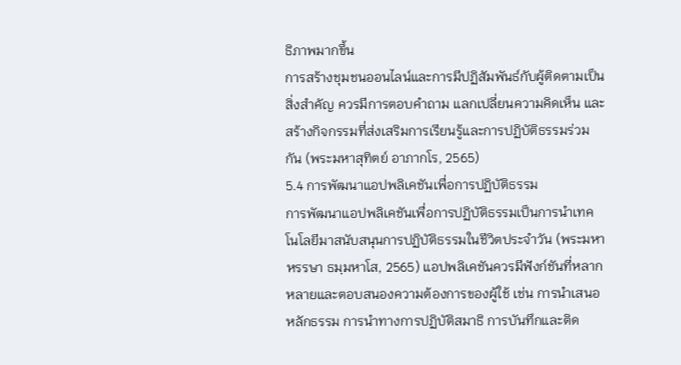ธิภาพมากขึ้น
การสร้างชุมชนออนไลน์และการมีปฏิสัมพันธ์กับผู้ติดตามเป็นสิ่งสำคัญ ควรมีการตอบคำถาม แลกเปลี่ยนความคิดเห็น และสร้างกิจกรรมที่ส่งเสริมการเรียนรู้และการปฏิบัติธรรมร่วมกัน (พระมหาสุทิตย์ อาภากโร, 2565)
5.4 การพัฒนาแอปพลิเคชันเพื่อการปฏิบัติธรรม
การพัฒนาแอปพลิเคชันเพื่อการปฏิบัติธรรมเป็นการนำเทคโนโลยีมาสนับสนุนการปฏิบัติธรรมในชีวิตประจำวัน (พระมหาหรรษา ธมฺมหาโส, 2565) แอปพลิเคชันควรมีฟังก์ชันที่หลากหลายและตอบสนองความต้องการของผู้ใช้ เช่น การนำเสนอหลักธรรม การนำทางการปฏิบัติสมาธิ การบันทึกและติด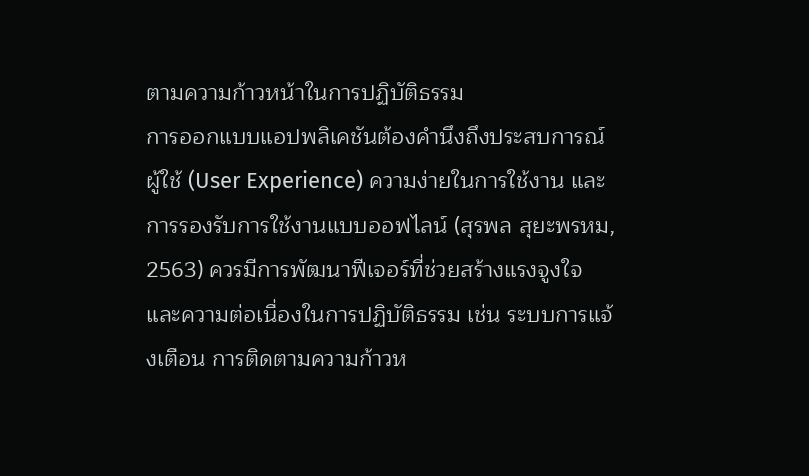ตามความก้าวหน้าในการปฏิบัติธรรม
การออกแบบแอปพลิเคชันต้องคำนึงถึงประสบการณ์ผู้ใช้ (User Experience) ความง่ายในการใช้งาน และการรองรับการใช้งานแบบออฟไลน์ (สุรพล สุยะพรหม, 2563) ควรมีการพัฒนาฟีเจอร์ที่ช่วยสร้างแรงจูงใจและความต่อเนื่องในการปฏิบัติธรรม เช่น ระบบการแจ้งเตือน การติดตามความก้าวห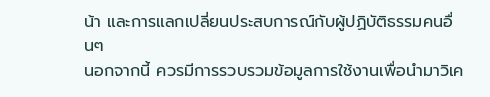น้า และการแลกเปลี่ยนประสบการณ์กับผู้ปฏิบัติธรรมคนอื่นๆ
นอกจากนี้ ควรมีการรวบรวมข้อมูลการใช้งานเพื่อนำมาวิเค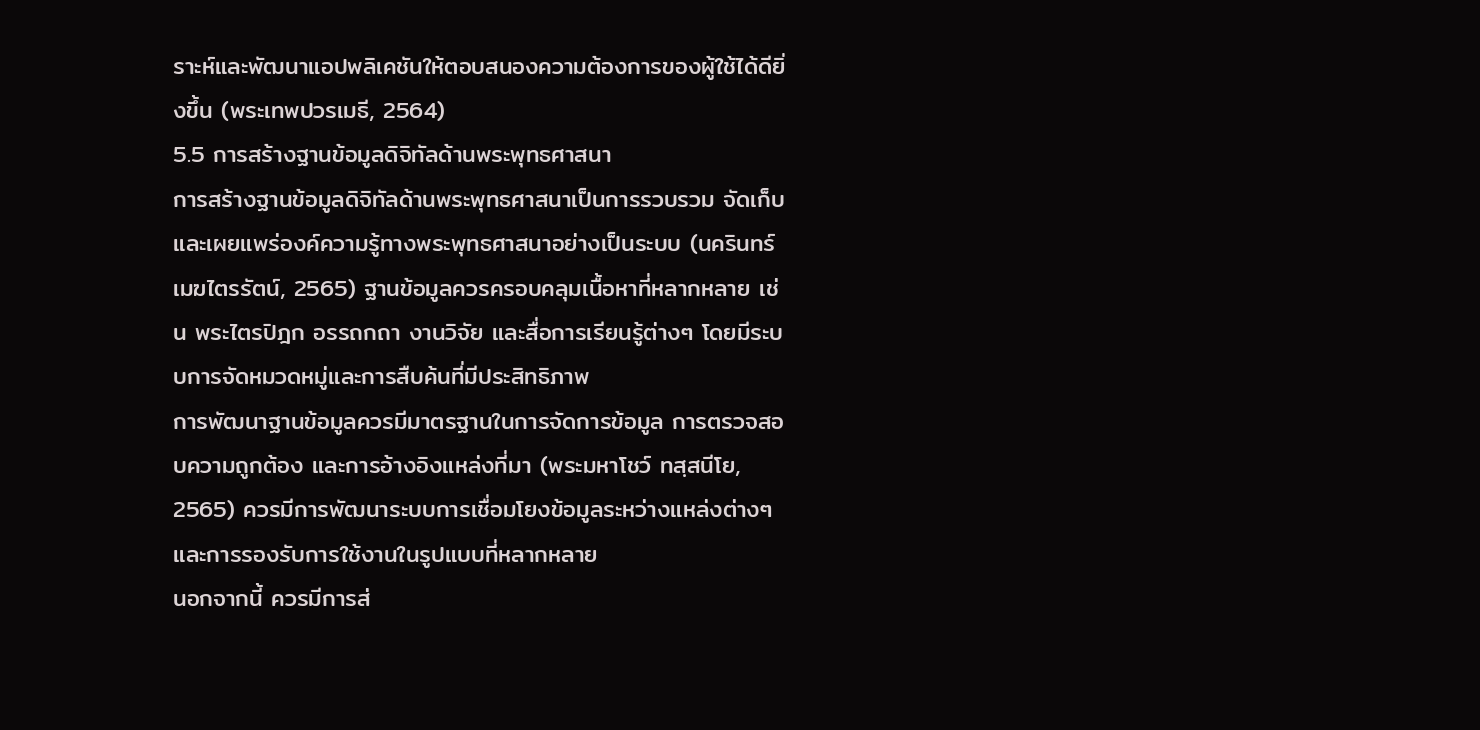ราะห์และพัฒนาแอปพลิเคชันให้ตอบสนองความต้องการของผู้ใช้ได้ดียิ่งขึ้น (พระเทพปวรเมธี, 2564)
5.5 การสร้างฐานข้อมูลดิจิทัลด้านพระพุทธศาสนา
การสร้างฐานข้อมูลดิจิทัลด้านพระพุทธศาสนาเป็นการรวบรวม จัดเก็บ และเผยแพร่องค์ความรู้ทางพระพุทธศาสนาอย่างเป็นระบบ (นครินทร์ เมฆไตรรัตน์, 2565) ฐานข้อมูลควรครอบคลุมเนื้อหาที่หลากหลาย เช่น พระไตรปิฎก อรรถกถา งานวิจัย และสื่อการเรียนรู้ต่างๆ โดยมีระบบการจัดหมวดหมู่และการสืบค้นที่มีประสิทธิภาพ
การพัฒนาฐานข้อมูลควรมีมาตรฐานในการจัดการข้อมูล การตรวจสอบความถูกต้อง และการอ้างอิงแหล่งที่มา (พระมหาโชว์ ทสฺสนีโย, 2565) ควรมีการพัฒนาระบบการเชื่อมโยงข้อมูลระหว่างแหล่งต่างๆ และการรองรับการใช้งานในรูปแบบที่หลากหลาย
นอกจากนี้ ควรมีการส่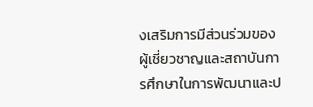งเสริมการมีส่วนร่วมของผู้เชี่ยวชาญและสถาบันการศึกษาในการพัฒนาและป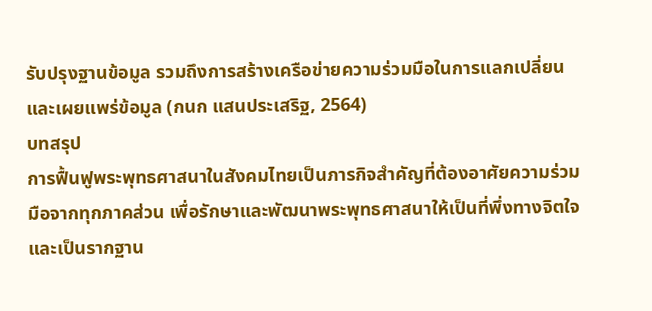รับปรุงฐานข้อมูล รวมถึงการสร้างเครือข่ายความร่วมมือในการแลกเปลี่ยนและเผยแพร่ข้อมูล (กนก แสนประเสริฐ, 2564)
บทสรุป
การฟื้นฟูพระพุทธศาสนาในสังคมไทยเป็นภารกิจสำคัญที่ต้องอาศัยความร่วมมือจากทุกภาคส่วน เพื่อรักษาและพัฒนาพระพุทธศาสนาให้เป็นที่พึ่งทางจิตใจและเป็นรากฐาน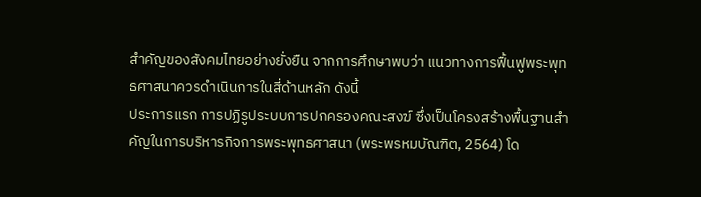สำคัญของสังคมไทยอย่างยั่งยืน จากการศึกษาพบว่า แนวทางการฟื้นฟูพระพุทธศาสนาควรดำเนินการในสี่ด้านหลัก ดังนี้
ประการแรก การปฏิรูประบบการปกครองคณะสงฆ์ ซึ่งเป็นโครงสร้างพื้นฐานสำคัญในการบริหารกิจการพระพุทธศาสนา (พระพรหมบัณฑิต, 2564) โด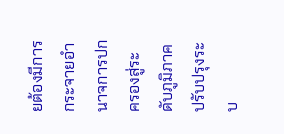ยต้องมีการกระจายอำนาจการปกครองสู่ระดับภูมิภาค ปรับปรุงระบ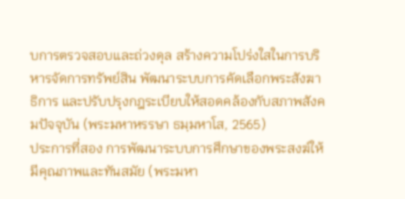บการตรวจสอบและถ่วงดุล สร้างความโปร่งใสในการบริหารจัดการทรัพย์สิน พัฒนาระบบการคัดเลือกพระสังฆาธิการ และปรับปรุงกฎระเบียบให้สอดคล้องกับสภาพสังคมปัจจุบัน (พระมหาหรรษา ธมฺมหาโส, 2565)
ประการที่สอง การพัฒนาระบบการศึกษาของพระสงฆ์ให้มีคุณภาพและทันสมัย (พระมหา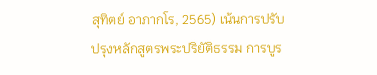สุทิตย์ อาภากโร, 2565) เน้นการปรับปรุงหลักสูตรพระปริยัติธรรม การบูร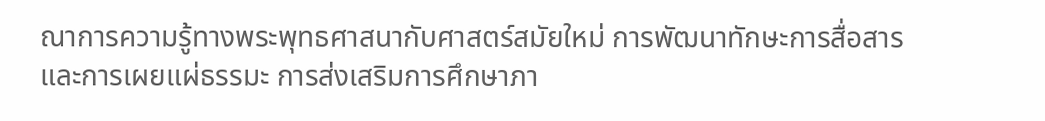ณาการความรู้ทางพระพุทธศาสนากับศาสตร์สมัยใหม่ การพัฒนาทักษะการสื่อสารและการเผยแผ่ธรรมะ การส่งเสริมการศึกษาภา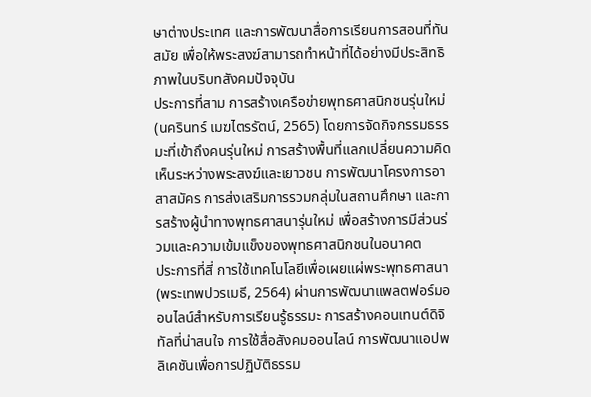ษาต่างประเทศ และการพัฒนาสื่อการเรียนการสอนที่ทันสมัย เพื่อให้พระสงฆ์สามารถทำหน้าที่ได้อย่างมีประสิทธิภาพในบริบทสังคมปัจจุบัน
ประการที่สาม การสร้างเครือข่ายพุทธศาสนิกชนรุ่นใหม่ (นครินทร์ เมฆไตรรัตน์, 2565) โดยการจัดกิจกรรมธรรมะที่เข้าถึงคนรุ่นใหม่ การสร้างพื้นที่แลกเปลี่ยนความคิดเห็นระหว่างพระสงฆ์และเยาวชน การพัฒนาโครงการอาสาสมัคร การส่งเสริมการรวมกลุ่มในสถานศึกษา และการสร้างผู้นำทางพุทธศาสนารุ่นใหม่ เพื่อสร้างการมีส่วนร่วมและความเข้มแข็งของพุทธศาสนิกชนในอนาคต
ประการที่สี่ การใช้เทคโนโลยีเพื่อเผยแผ่พระพุทธศาสนา (พระเทพปวรเมธี, 2564) ผ่านการพัฒนาแพลตฟอร์มออนไลน์สำหรับการเรียนรู้ธรรมะ การสร้างคอนเทนต์ดิจิทัลที่น่าสนใจ การใช้สื่อสังคมออนไลน์ การพัฒนาแอปพลิเคชันเพื่อการปฏิบัติธรรม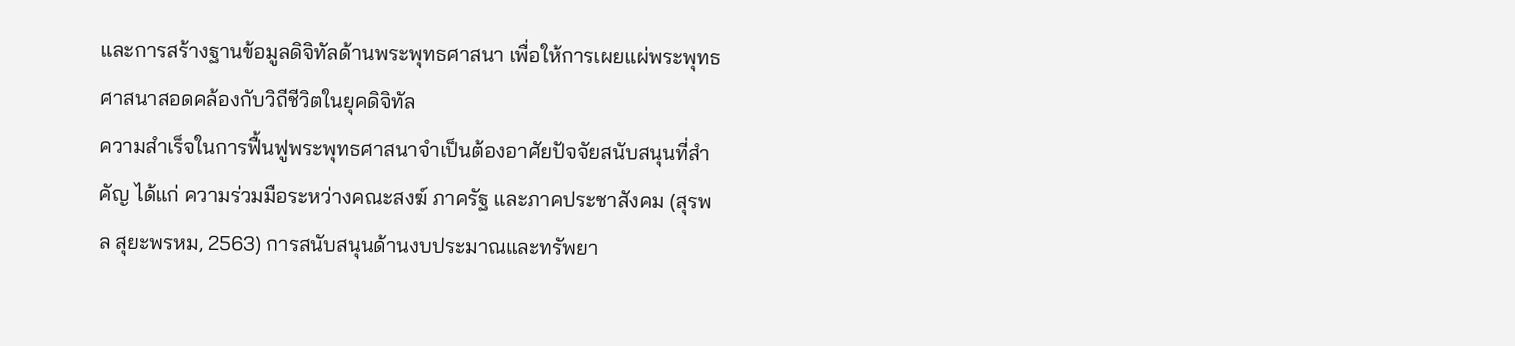และการสร้างฐานข้อมูลดิจิทัลด้านพระพุทธศาสนา เพื่อให้การเผยแผ่พระพุทธศาสนาสอดคล้องกับวิถีชีวิตในยุคดิจิทัล
ความสำเร็จในการฟื้นฟูพระพุทธศาสนาจำเป็นต้องอาศัยปัจจัยสนับสนุนที่สำคัญ ได้แก่ ความร่วมมือระหว่างคณะสงฆ์ ภาครัฐ และภาคประชาสังคม (สุรพล สุยะพรหม, 2563) การสนับสนุนด้านงบประมาณและทรัพยา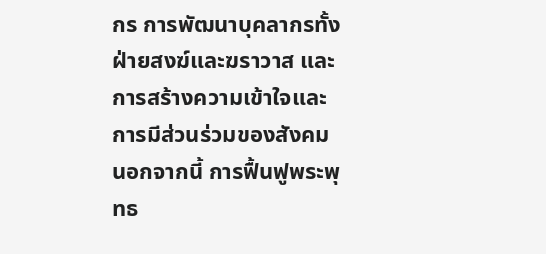กร การพัฒนาบุคลากรทั้งฝ่ายสงฆ์และฆราวาส และการสร้างความเข้าใจและการมีส่วนร่วมของสังคม
นอกจากนี้ การฟื้นฟูพระพุทธ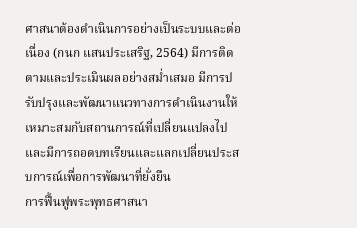ศาสนาต้องดำเนินการอย่างเป็นระบบและต่อเนื่อง (กนก แสนประเสริฐ, 2564) มีการติดตามและประเมินผลอย่างสม่ำเสมอ มีการปรับปรุงและพัฒนาแนวทางการดำเนินงานให้เหมาะสมกับสถานการณ์ที่เปลี่ยนแปลงไป และมีการถอดบทเรียนและแลกเปลี่ยนประสบการณ์เพื่อการพัฒนาที่ยั่งยืน
การฟื้นฟูพระพุทธศาสนา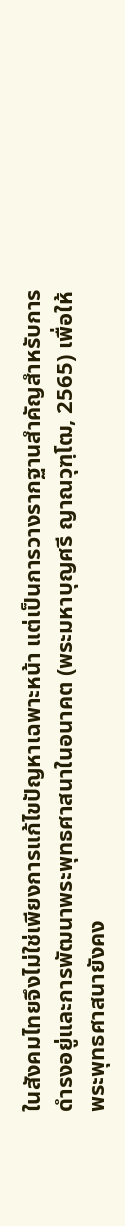ในสังคมไทยจึงไม่ใช่เพียงการแก้ไขปัญหาเฉพาะหน้า แต่เป็นการวางรากฐานสำคัญสำหรับการดำรงอยู่และการพัฒนาพระพุทธศาสนาในอนาคต (พระมหาบุญศรี ญาณวุฑฺโฒ, 2565) เพื่อให้พระพุทธศาสนายังคง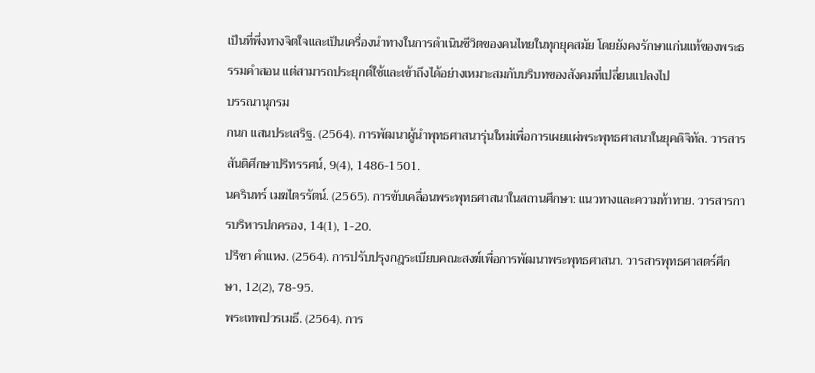เป็นที่พึ่งทางจิตใจและเป็นเครื่องนำทางในการดำเนินชีวิตของคนไทยในทุกยุคสมัย โดยยังคงรักษาแก่นแท้ของพระธรรมคำสอน แต่สามารถประยุกต์ใช้และเข้าถึงได้อย่างเหมาะสมกับบริบทของสังคมที่เปลี่ยนแปลงไป
บรรณานุกรม
กนก แสนประเสริฐ. (2564). การพัฒนาผู้นำพุทธศาสนารุ่นใหม่เพื่อการเผยแผ่พระพุทธศาสนาในยุคดิจิทัล. วารสารสันติศึกษาปริทรรศน์, 9(4), 1486-1501.
นครินทร์ เมฆไตรรัตน์. (2565). การขับเคลื่อนพระพุทธศาสนาในสถานศึกษา: แนวทางและความท้าทาย. วารสารการบริหารปกครอง, 14(1), 1-20.
ปรีชา คำแหง. (2564). การปรับปรุงกฎระเบียบคณะสงฆ์เพื่อการพัฒนาพระพุทธศาสนา. วารสารพุทธศาสตร์ศึกษา, 12(2), 78-95.
พระเทพปวรเมธี. (2564). การ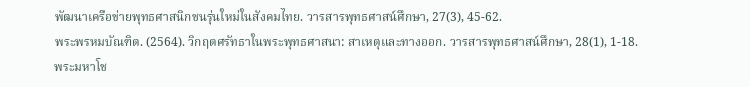พัฒนาเครือข่ายพุทธศาสนิกชนรุ่นใหม่ในสังคมไทย. วารสารพุทธศาสน์ศึกษา, 27(3), 45-62.
พระพรหมบัณฑิต. (2564). วิกฤตศรัทธาในพระพุทธศาสนา: สาเหตุและทางออก. วารสารพุทธศาสน์ศึกษา, 28(1), 1-18.
พระมหาโช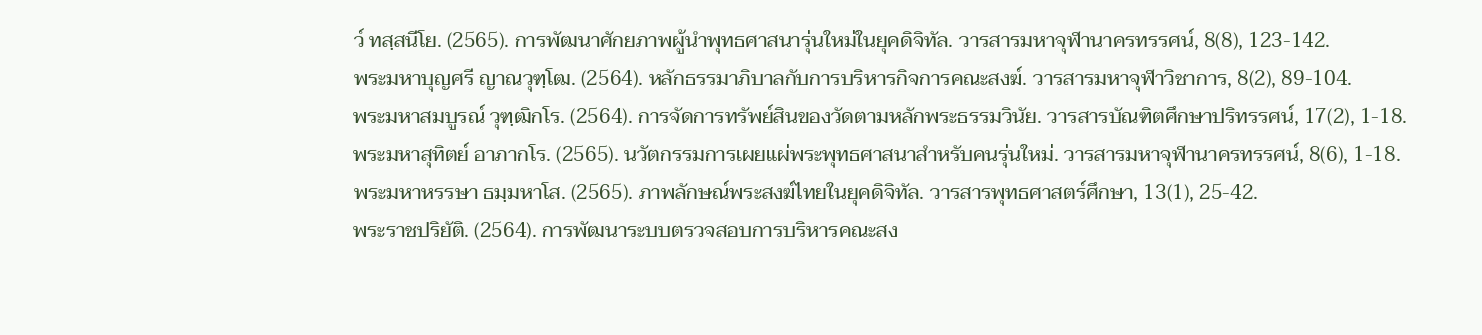ว์ ทสฺสนีโย. (2565). การพัฒนาศักยภาพผู้นำพุทธศาสนารุ่นใหม่ในยุคดิจิทัล. วารสารมหาจุฬานาครทรรศน์, 8(8), 123-142.
พระมหาบุญศรี ญาณวุฑฺโฒ. (2564). หลักธรรมาภิบาลกับการบริหารกิจการคณะสงฆ์. วารสารมหาจุฬาวิชาการ, 8(2), 89-104.
พระมหาสมบูรณ์ วุฑฺฒิกโร. (2564). การจัดการทรัพย์สินของวัดตามหลักพระธรรมวินัย. วารสารบัณฑิตศึกษาปริทรรศน์, 17(2), 1-18.
พระมหาสุทิตย์ อาภากโร. (2565). นวัตกรรมการเผยแผ่พระพุทธศาสนาสำหรับคนรุ่นใหม่. วารสารมหาจุฬานาครทรรศน์, 8(6), 1-18.
พระมหาหรรษา ธมฺมหาโส. (2565). ภาพลักษณ์พระสงฆ์ไทยในยุคดิจิทัล. วารสารพุทธศาสตร์ศึกษา, 13(1), 25-42.
พระราชปริยัติ. (2564). การพัฒนาระบบตรวจสอบการบริหารคณะสง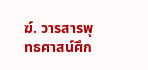ฆ์. วารสารพุทธศาสน์ศึก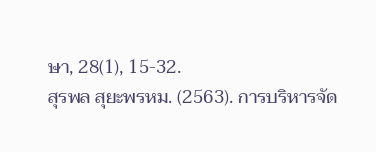ษา, 28(1), 15-32.
สุรพล สุยะพรหม. (2563). การบริหารจัด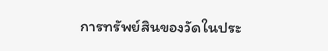การทรัพย์สินของวัดในประ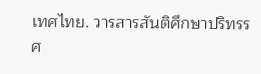เทศไทย. วารสารสันติศึกษาปริทรรศ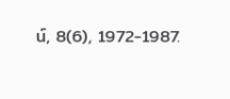น์, 8(6), 1972-1987.